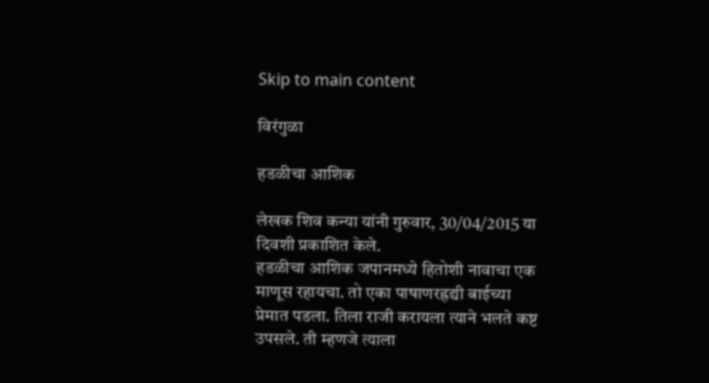Skip to main content

विरंगुळा

हडळीचा आशिक

लेखक शिव कन्या यांनी गुरुवार, 30/04/2015 या दिवशी प्रकाशित केले.
हडळीचा आशिक जपानमध्ये हितोशी नावाचा एक माणूस रहायचा. तो एका पाषाणरह्रद्यी बाईच्या प्रेमात पडला. तिला राजी करायला त्याने भलते कष्ट उपसले. ती म्हणजे त्याला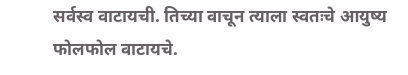सर्वस्व वाटायची. तिच्या वाचून त्याला स्वतःचे आयुष्य फोलफोल वाटायचे.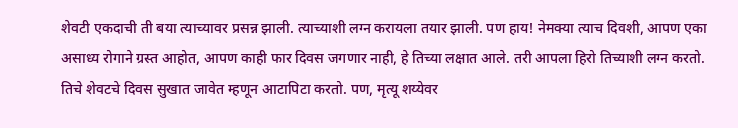शेवटी एकदाची ती बया त्याच्यावर प्रसन्न झाली. त्याच्याशी लग्न करायला तयार झाली. पण हाय! नेमक्या त्याच दिवशी, आपण एका असाध्य रोगाने ग्रस्त आहोत, आपण काही फार दिवस जगणार नाही, हे तिच्या लक्षात आले. तरी आपला हिरो तिच्याशी लग्न करतो. तिचे शेवटचे दिवस सुखात जावेत म्हणून आटापिटा करतो. पण, मृत्यू शय्येवर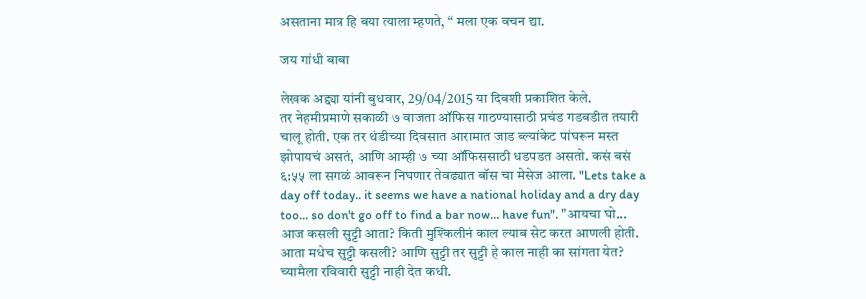असताना मात्र हि बया त्याला म्हणते, “ मला एक वचन द्या.

जय गांधी बाबा

लेखक अद्द्या यांनी बुधवार, 29/04/2015 या दिवशी प्रकाशित केले.
तर नेहमीप्रमाणे सकाळी ७ वाजता ऑफिस गाठण्यासाठी प्रचंड गडबडीत तयारी चालू होती. एक तर थंडीच्या दिवसात आरामात जाड ब्ल्यांकेट पांघरून मस्त झोपायचं असतं, आणि आम्ही ७ च्या ऑफिससाठी धडपडत असतो. कसं बसं ६:५५ ला सगळं आवरून निघणार तेवढ्यात बॉस चा मेसेज आला. "Lets take a day off today.. it seems we have a national holiday and a dry day too... so don't go off to find a bar now... have fun". "आयचा घो... आज कसली सुट्टी आता? किती मुश्किलीनं काल ल्याब सेट करत आणली होती. आता मधेच सुट्टी कसली? आणि सुट्टी तर सुट्टी हे काल नाही का सांगता येत? च्यामैला रविवारी सुट्टी नाही देत कधी.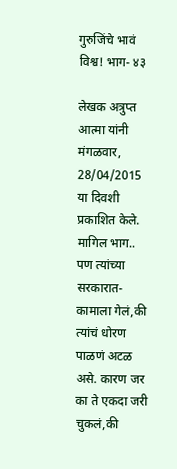गुरुजिंचे भावं विश्व! भाग- ४३

लेखक अत्रुप्त आत्मा यांनी मंगळवार, 28/04/2015 या दिवशी प्रकाशित केले.
मागिल भाग.. पण त्यांच्या सरकारात-कामाला गेलं,की त्यांचं धोरण पाळणं अटळ असे. कारण जर का ते एकदा जरी चुकलं,की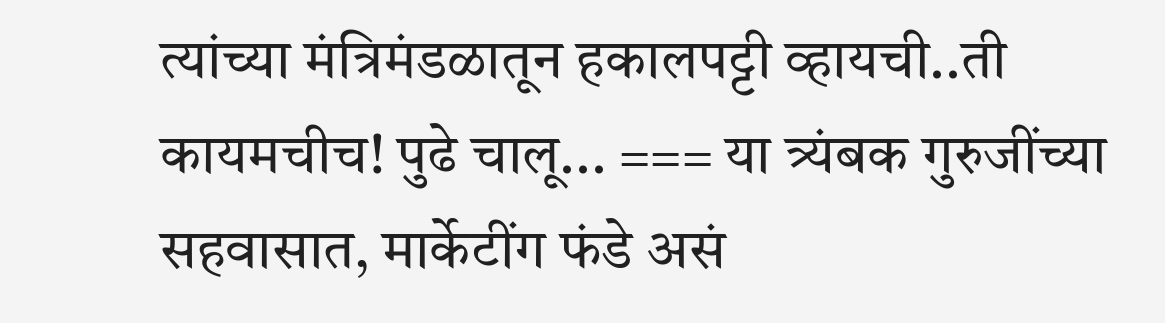त्यांच्या मंत्रिमंडळातून हकालपट्टी व्हायची..ती कायमचीच! पुढे चालू... === या त्र्यंबक गुरुजींच्या सहवासात, मार्केटींग फंडे असं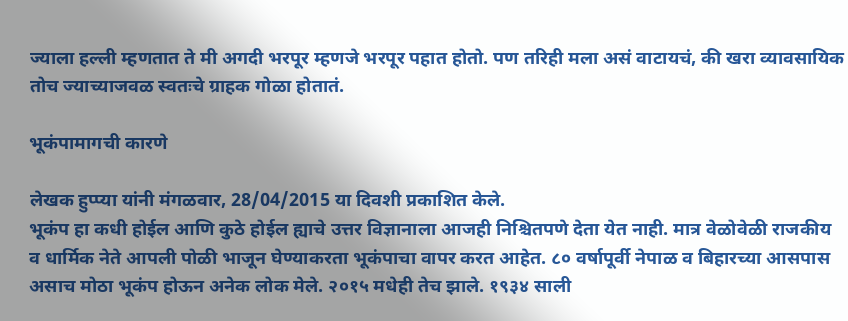ज्याला हल्ली म्हणतात ते मी अगदी भरपूर म्हणजे भरपूर पहात होतो. पण तरिही मला असं वाटायचं, की खरा व्यावसायिक तोच ज्याच्याजवळ स्वतःचे ग्राहक गोळा होतातं.

भूकंपामागची कारणे

लेखक हुप्प्या यांनी मंगळवार, 28/04/2015 या दिवशी प्रकाशित केले.
भूकंप हा कधी होईल आणि कुठे होईल ह्याचे उत्तर विज्ञानाला आजही निश्चितपणे देता येत नाही. मात्र वेळोवेळी राजकीय व धार्मिक नेते आपली पोळी भाजून घेण्याकरता भूकंपाचा वापर करत आहेत. ८० वर्षापूर्वी नेपाळ व बिहारच्या आसपास असाच मोठा भूकंप होऊन अनेक लोक मेले. २०१५ मधेही तेच झाले. १९३४ साली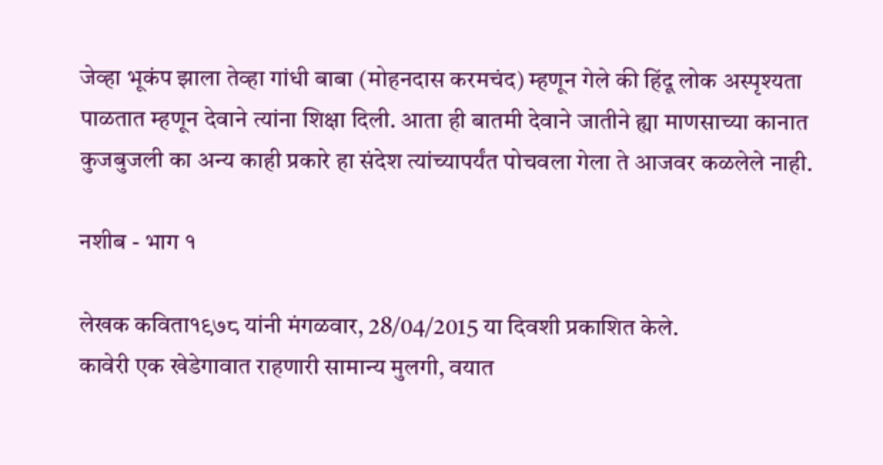जेव्हा भूकंप झाला तेव्हा गांधी बाबा (मोहनदास करमचंद) म्हणून गेले की हिंदू लोक अस्पृश्यता पाळतात म्हणून देवाने त्यांना शिक्षा दिली. आता ही बातमी देवाने जातीने ह्या माणसाच्या कानात कुजबुजली का अन्य काही प्रकारे हा संदेश त्यांच्यापर्यंत पोचवला गेला ते आजवर कळलेले नाही.

नशीब - भाग १

लेखक कविता१९७८ यांनी मंगळवार, 28/04/2015 या दिवशी प्रकाशित केले.
कावेरी एक खेडेगावात राहणारी सामान्य मुलगी, वयात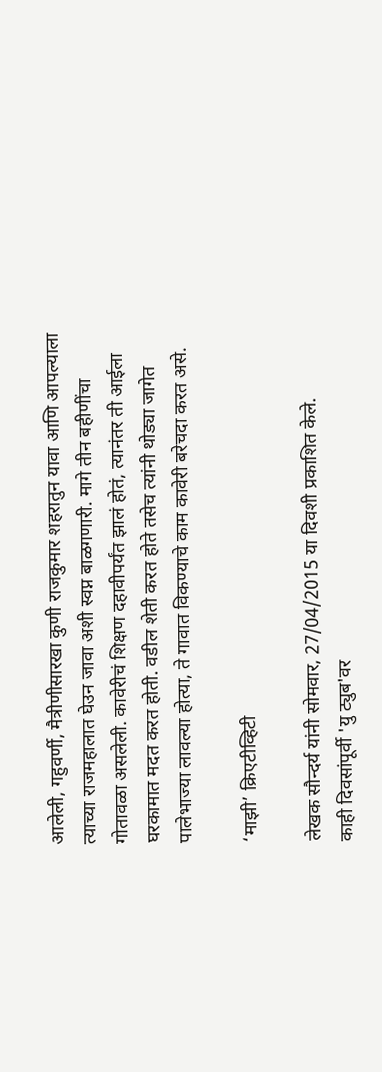आलेली, गहुवर्णी, मैत्रीणीसारखा कुणी राजकुमार शहरातुन यावा आणि आपल्याला त्याच्या राजमहालात घेउन जावा अशी स्वप्न बाळगणारी. मागे तीन बहीणींचा गोतावळा असलेली. कावेरीचं शिक्षण दहावीपर्यंत झालं होतं, त्यानंतर ती आईला घरकामात मदत करत होती. वडील शेती करत होते तसेच त्यांनी थोड्या जागेत पालेभाज्या लावल्या होत्या, ते गावात विकण्याचे काम कावेरी बरेचदा करत असे.

‘माझी’ क्रिएटीव्हिटी

लेखक सौन्दर्य यांनी सोमवार, 27/04/2015 या दिवशी प्रकाशित केले.
काही दिवसांपूर्वी 'यु ट्युब'वर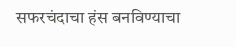सफरचंदाचा हंस बनविण्याचा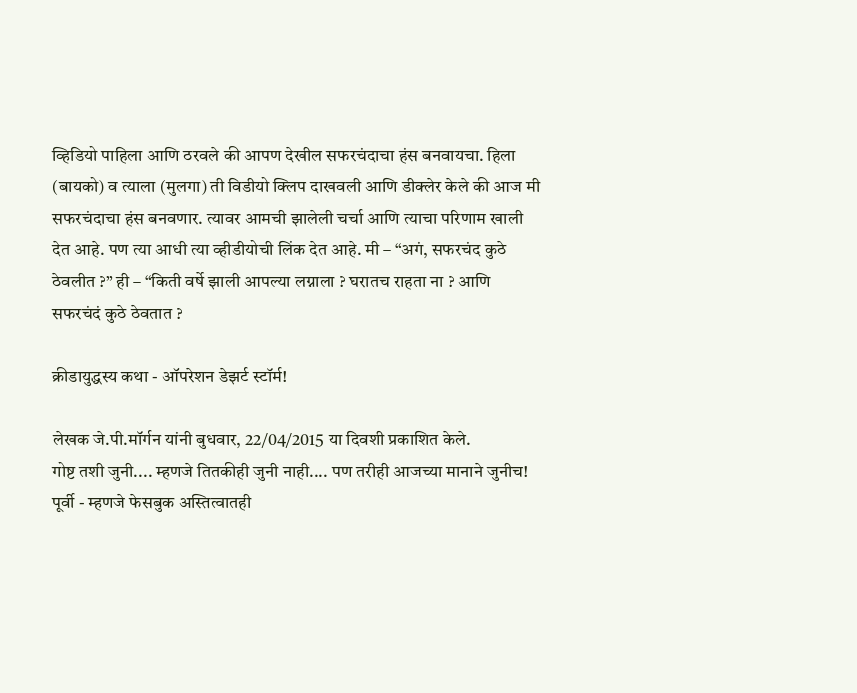व्हिडियो पाहिला आणि ठरवले की आपण देखील सफरचंदाचा हंस बनवायचा. हिला (बायको) व त्याला (मुलगा) ती विडीयो क्लिप दाखवली आणि डीक्लेर केले की आज मी सफरचंदाचा हंस बनवणार. त्यावर आमची झालेली चर्चा आणि त्याचा परिणाम खाली देत आहे. पण त्या आधी त्या व्हीडीयोची लिंक देत आहे. मी – “अगं, सफरचंद कुठे ठेवलीत ?” ही – “किती वर्षे झाली आपल्या लग्नाला ? घरातच राहता ना ? आणि सफरचंदं कुठे ठेवतात ?

क्रीडायुद्धस्य कथा - ऑपरेशन डेझर्ट स्टॉर्म!

लेखक जे.पी.मॉर्गन यांनी बुधवार, 22/04/2015 या दिवशी प्रकाशित केले.
गोष्ट तशी जुनी.... म्हणजे तितकीही जुनी नाही.... पण तरीही आजच्या मानाने जुनीच! पूर्वी - म्हणजे फेसबुक अस्तित्वातही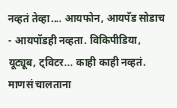नव्हतं तेव्हा.... आयफोन, आयपॅड सोडाच - आयपॉडही नव्हता. विकिपीडिया, यूट्यूब, ट्विटर... काही काही नव्हतं. माणसं चालताना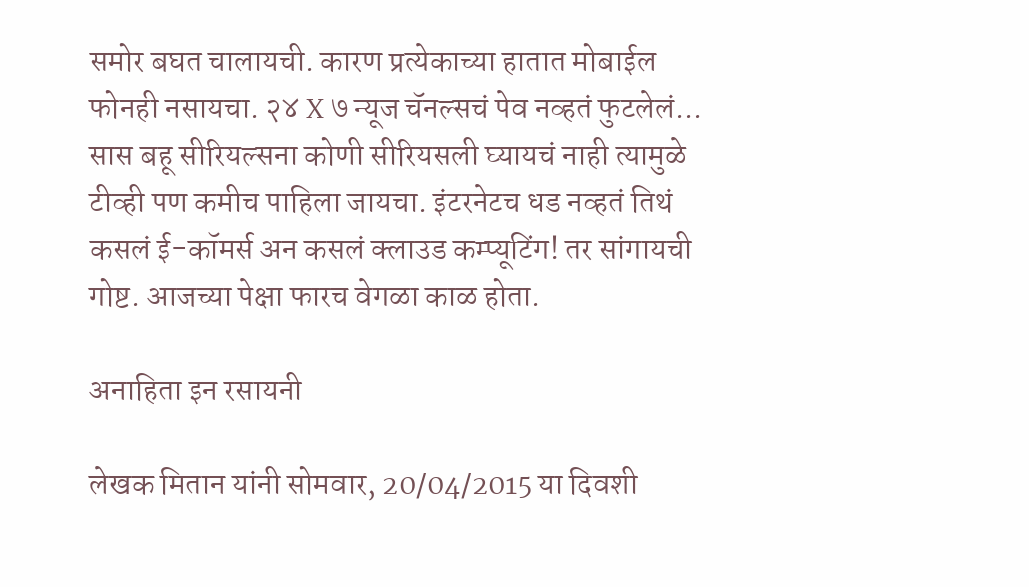समोर बघत चालायची. कारण प्रत्येकाच्या हातात मोबाईल फोनही नसायचा. २४ X ७ न्यूज चॅनल्सचं पेव नव्हतं फुटलेलं... सास बहू सीरियल्सना कोणी सीरियसली घ्यायचं नाही त्यामुळे टीव्ही पण कमीच पाहिला जायचा. इंटरनेटच धड नव्हतं तिथं कसलं ई-कॉमर्स अन कसलं क्लाउड कम्प्यूटिंग! तर सांगायची गोष्ट. आजच्या पेक्षा फारच वेगळा काळ होता.

अनाहिता इन रसायनी

लेखक मितान यांनी सोमवार, 20/04/2015 या दिवशी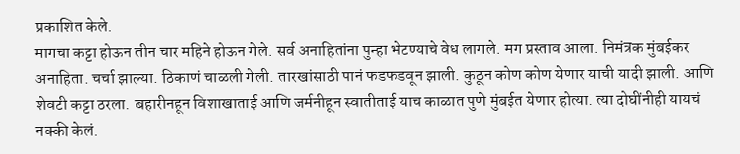प्रकाशित केले.
मागचा कट्टा होऊन तीन चार महिने होऊन गेले. सर्व अनाहितांना पुन्हा भेटण्याचे वेध लागले. मग प्रस्ताव आला. निमंत्रक मुंबईकर अनाहिता. चर्चा झाल्या. ठिकाणं चाळली गेली. तारखांसाठी पानं फडफडवून झाली. कुठून कोण कोण येणार याची यादी झाली. आणि शेवटी कट्टा ठरला. बहारीनहून विशाखाताई आणि जर्मनीहून स्वातीताई याच काळात पुणे मुंबईत येणार होत्या. त्या दोघींनीही यायचं नक्की केलं.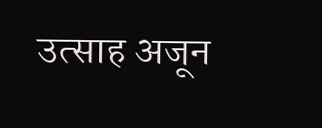उत्साह अजून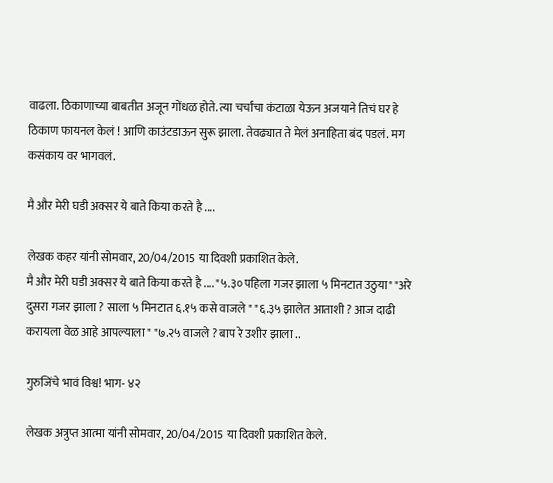वाढला. ठिकाणाच्या बाबतीत अजून गोंधळ होते. त्या चर्चांचा कंटाळा येऊन अजयाने तिचं घर हे ठिकाण फायनल केलं ! आणि काउंटडाऊन सुरू झाला. तेवढ्यात ते मेलं अनाहिता बंद पडलं. मग कसंकाय वर भागवलं.

मै और मेरी घडी अक्सर ये बाते किया करते है ....

लेखक कहर यांनी सोमवार, 20/04/2015 या दिवशी प्रकाशित केले.
मै और मेरी घडी अक्सर ये बाते किया करते है .... "५.३० पहिला गजर झाला ५ मिनटात उठुया" "अरे दुसरा गजर झाला ? साला ५ मिनटात ६.१५ कसे वाजले " "६.३५ झालेत आताशी ? आज दाढी करायला वेळ आहे आपल्याला " "७.२५ वाजले ? बाप रे उशीर झाला ..

गुरुजिंचे भावं विश्व! भाग- ४२

लेखक अत्रुप्त आत्मा यांनी सोमवार, 20/04/2015 या दिवशी प्रकाशित केले.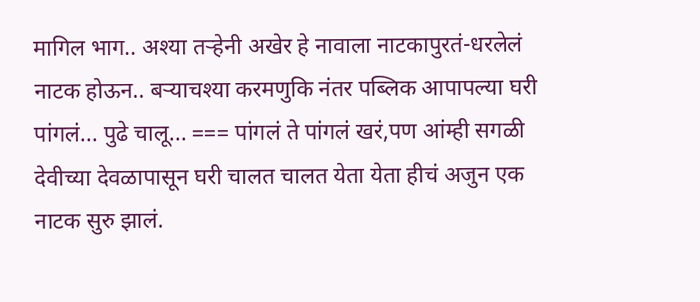मागिल भाग.. अश्या तर्‍हेनी अखेर हे नावाला नाटकापुरतं-धरलेलं नाटक होऊन.. बर्‍याचश्या करमणुकि नंतर पब्लिक आपापल्या घरी पांगलं... पुढे चालू... === पांगलं ते पांगलं खरं,पण आंम्ही सगळी देवीच्या देवळापासून घरी चालत चालत येता येता हीचं अजुन एक नाटक सुरु झालं.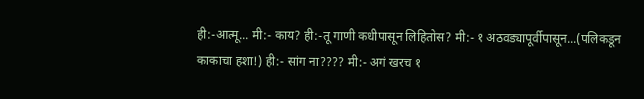ही:-आत्मू... मी:- काय? ही:-तू गाणी कधीपासून लिहितोस? मी:- १ अठवड्यापूर्वीपासून...(पलिकडून काकाचा हशा!) ही:- सांग ना???? मी:- अगं खरच १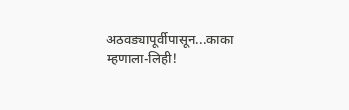अठवड्यापूर्वीपासून...काका म्हणाला-लिही!